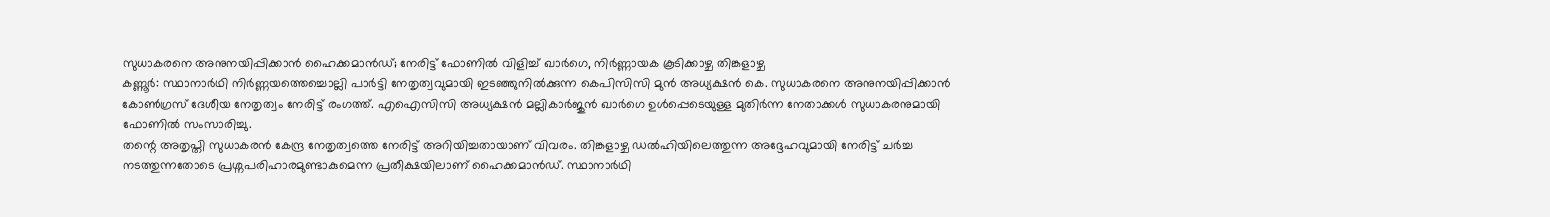സുധാകരനെ അനുനയിപ്പിക്കാൻ ഹൈക്കമാൻഡ്; നേരിട്ട് ഫോണിൽ വിളിച്ച് ഖാർഗെ, നിർണ്ണായക കൂടിക്കാഴ്ച തിങ്കളാഴ്ച
കണ്ണൂർ: സ്ഥാനാർഥി നിർണ്ണയത്തെച്ചൊല്ലി പാർട്ടി നേതൃത്വവുമായി ഇടഞ്ഞുനിൽക്കുന്ന കെപിസിസി മുൻ അധ്യക്ഷൻ കെ. സുധാകരനെ അനുനയിപ്പിക്കാൻ കോൺഗ്രസ് ദേശീയ നേതൃത്വം നേരിട്ട് രംഗത്ത്. എഐസിസി അധ്യക്ഷൻ മല്ലികാർജുൻ ഖാർഗെ ഉൾപ്പെടെയുള്ള മുതിർന്ന നേതാക്കൾ സുധാകരനുമായി ഫോണിൽ സംസാരിച്ചു.
തന്റെ അതൃപ്തി സുധാകരൻ കേന്ദ്ര നേതൃത്വത്തെ നേരിട്ട് അറിയിച്ചതായാണ് വിവരം. തിങ്കളാഴ്ച ഡൽഹിയിലെത്തുന്ന അദ്ദേഹവുമായി നേരിട്ട് ചർച്ച നടത്തുന്നതോടെ പ്രശ്നപരിഹാരമുണ്ടാകുമെന്ന പ്രതീക്ഷയിലാണ് ഹൈക്കമാൻഡ്. സ്ഥാനാർഥി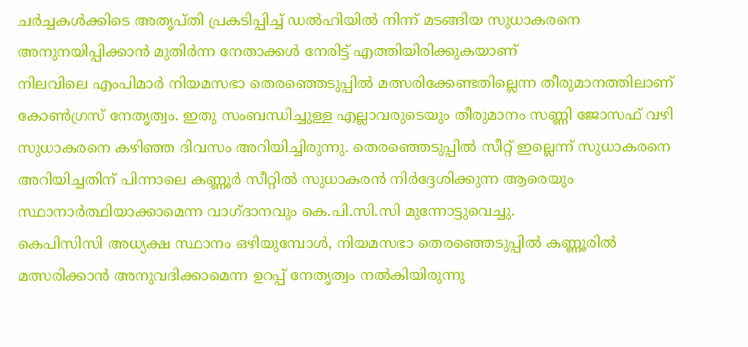ചർച്ചകൾക്കിടെ അതൃപ്തി പ്രകടിപ്പിച്ച് ഡൽഹിയിൽ നിന്ന് മടങ്ങിയ സുധാകരനെ അനുനയിപ്പിക്കാൻ മുതിർന്ന നേതാക്കൾ നേരിട്ട് എത്തിയിരിക്കുകയാണ്
നിലവിലെ എംപിമാർ നിയമസഭാ തെരഞ്ഞെടുപ്പിൽ മത്സരിക്കേണ്ടതില്ലെന്ന തീരുമാനത്തിലാണ് കോൺഗ്രസ് നേതൃത്വം. ഇതു സംബന്ധിച്ചുള്ള എല്ലാവരുടെയും തീരുമാനം സണ്ണി ജോസഫ് വഴി സുധാകരനെ കഴിഞ്ഞ ദിവസം അറിയിച്ചിരുന്നു. തെരഞ്ഞെടുപ്പിൽ സീറ്റ് ഇല്ലെന്ന് സുധാകരനെ അറിയിച്ചതിന് പിന്നാലെ കണ്ണൂർ സീറ്റിൽ സുധാകരൻ നിർദ്ദേശിക്കുന്ന ആരെയും സ്ഥാനാർത്ഥിയാക്കാമെന്ന വാഗ്ദാനവും കെ.പി.സി.സി മുന്നോട്ടുവെച്ചു.
കെപിസിസി അധ്യക്ഷ സ്ഥാനം ഒഴിയുമ്പോൾ, നിയമസഭാ തെരഞ്ഞെടുപ്പിൽ കണ്ണൂരിൽ മത്സരിക്കാൻ അനുവദിക്കാമെന്ന ഉറപ്പ് നേതൃത്വം നൽകിയിരുന്നു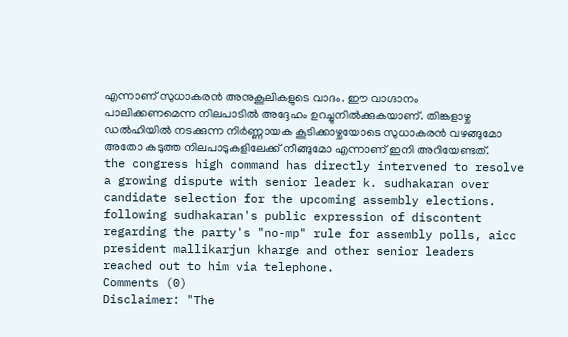എന്നാണ് സുധാകരൻ അനുകൂലികളുടെ വാദം. ഈ വാഗ്ദാനം പാലിക്കണമെന്ന നിലപാടിൽ അദ്ദേഹം ഉറച്ചുനിൽക്കുകയാണ്. തിങ്കളാഴ്ച ഡൽഹിയിൽ നടക്കുന്ന നിർണ്ണായക കൂടിക്കാഴ്ചയോടെ സുധാകരൻ വഴങ്ങുമോ അതോ കടുത്ത നിലപാടുകളിലേക്ക് നീങ്ങുമോ എന്നാണ് ഇനി അറിയേണ്ടത്.
the congress high command has directly intervened to resolve a growing dispute with senior leader k. sudhakaran over candidate selection for the upcoming assembly elections. following sudhakaran's public expression of discontent regarding the party's "no-mp" rule for assembly polls, aicc president mallikarjun kharge and other senior leaders reached out to him via telephone.
Comments (0)
Disclaimer: "The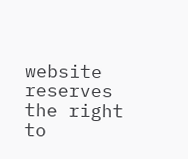website reserves the right to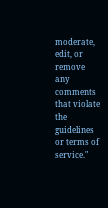moderate, edit, or remove any comments that violate the guidelines or terms of service."